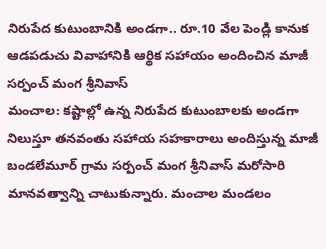నిరుపేద కుటుంబానికి అండగా.. రూ.10 వేల పెండ్లి కానుక
ఆడపడుచు వివాహానికి ఆర్థిక సహాయం అందించిన మాజీ సర్పంచ్ మంగ శ్రీనివాస్
మంచాల: కష్టాల్లో ఉన్న నిరుపేద కుటుంబాలకు అండగా నిలుస్తూ తనవంతు సహాయ సహకారాలు అందిస్తున్న మాజీ బండలేమూర్ గ్రామ సర్పంచ్ మంగ శ్రీనివాస్ మరోసారి మానవత్వాన్ని చాటుకున్నారు. మంచాల మండలం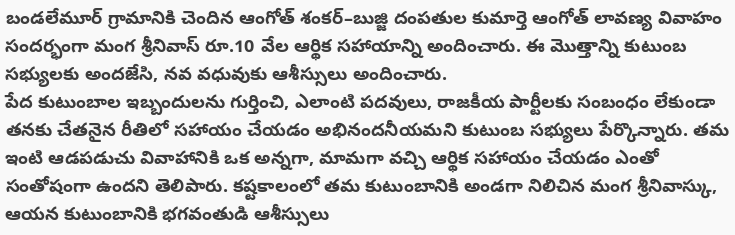బండలేమూర్ గ్రామానికి చెందిన ఆంగోత్ శంకర్–బుజ్జి దంపతుల కుమార్తె ఆంగోత్ లావణ్య వివాహం సందర్భంగా మంగ శ్రీనివాస్ రూ.10 వేల ఆర్థిక సహాయాన్ని అందించారు. ఈ మొత్తాన్ని కుటుంబ సభ్యులకు అందజేసి, నవ వధువుకు ఆశీస్సులు అందించారు.
పేద కుటుంబాల ఇబ్బందులను గుర్తించి, ఎలాంటి పదవులు, రాజకీయ పార్టీలకు సంబంధం లేకుండా తనకు చేతనైన రీతిలో సహాయం చేయడం అభినందనీయమని కుటుంబ సభ్యులు పేర్కొన్నారు. తమ ఇంటి ఆడపడుచు వివాహానికి ఒక అన్నగా, మామగా వచ్చి ఆర్థిక సహాయం చేయడం ఎంతో సంతోషంగా ఉందని తెలిపారు. కష్టకాలంలో తమ కుటుంబానికి అండగా నిలిచిన మంగ శ్రీనివాస్కు, ఆయన కుటుంబానికి భగవంతుడి ఆశీస్సులు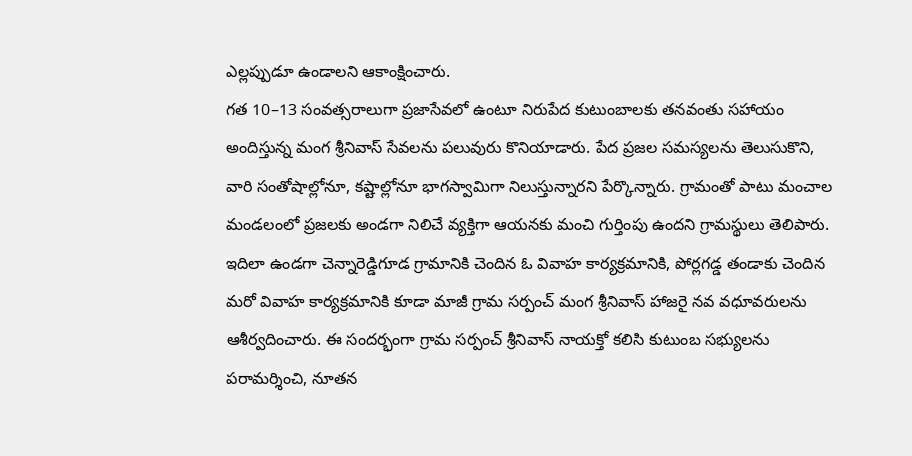ఎల్లప్పుడూ ఉండాలని ఆకాంక్షించారు.
గత 10–13 సంవత్సరాలుగా ప్రజాసేవలో ఉంటూ నిరుపేద కుటుంబాలకు తనవంతు సహాయం అందిస్తున్న మంగ శ్రీనివాస్ సేవలను పలువురు కొనియాడారు. పేద ప్రజల సమస్యలను తెలుసుకొని, వారి సంతోషాల్లోనూ, కష్టాల్లోనూ భాగస్వామిగా నిలుస్తున్నారని పేర్కొన్నారు. గ్రామంతో పాటు మంచాల మండలంలో ప్రజలకు అండగా నిలిచే వ్యక్తిగా ఆయనకు మంచి గుర్తింపు ఉందని గ్రామస్థులు తెలిపారు.
ఇదిలా ఉండగా చెన్నారెడ్డిగూడ గ్రామానికి చెందిన ఓ వివాహ కార్యక్రమానికి, పోర్లగడ్డ తండాకు చెందిన మరో వివాహ కార్యక్రమానికి కూడా మాజీ గ్రామ సర్పంచ్ మంగ శ్రీనివాస్ హాజరై నవ వధూవరులను ఆశీర్వదించారు. ఈ సందర్భంగా గ్రామ సర్పంచ్ శ్రీనివాస్ నాయక్తో కలిసి కుటుంబ సభ్యులను పరామర్శించి, నూతన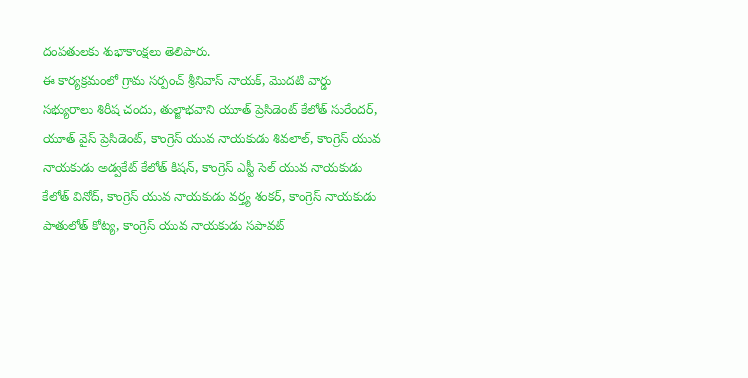దంపతులకు శుభాకాంక్షలు తెలిపారు.
ఈ కార్యక్రమంలో గ్రామ సర్పంచ్ శ్రీనివాస్ నాయక్, మొదటి వార్డు సభ్యురాలు శిరీష చందు, తుల్జాభవాని యూత్ ప్రెసిడెంట్ కేలోత్ సురేందర్, యూత్ వైస్ ప్రెసిడెంట్, కాంగ్రెస్ యువ నాయకుడు శివలాల్, కాంగ్రెస్ యువ నాయకుడు అడ్వకేట్ కేలోత్ కిషన్, కాంగ్రెస్ ఎస్టీ సెల్ యువ నాయకుడు కేలోత్ వినోద్, కాంగ్రెస్ యువ నాయకుడు వర్త్య శంకర్, కాంగ్రెస్ నాయకుడు పాతులోత్ కోట్య, కాంగ్రెస్ యువ నాయకుడు సపావట్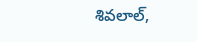శివలాల్,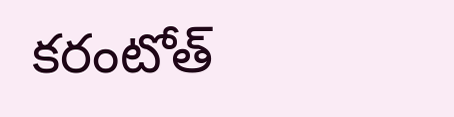కరంటోత్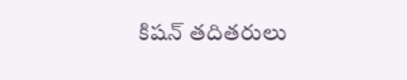కిషన్ తదితరులు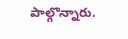పాల్గొన్నారు.